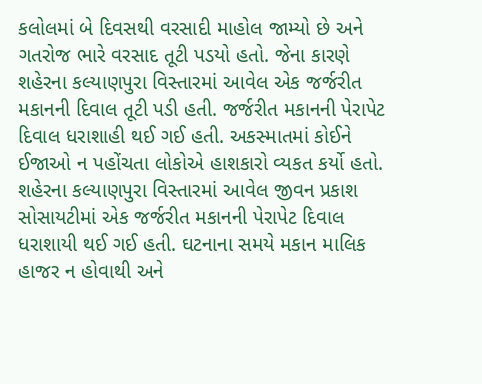કલોલમાં બે દિવસથી વરસાદી માહોલ જામ્યો છે અને ગતરોજ ભારે વરસાદ તૂટી પડયો હતો. જેના કારણે શહેરના કલ્યાણપુરા વિસ્તારમાં આવેલ એક જર્જરીત મકાનની દિવાલ તૂટી પડી હતી. જર્જરીત મકાનની પેરાપેટ દિવાલ ધરાશાહી થઈ ગઈ હતી. અકસ્માતમાં કોઈને ઈજાઓ ન પહોંચતા લોકોએ હાશકારો વ્યકત કર્યો હતો. શહેરના કલ્યાણપુરા વિસ્તારમાં આવેલ જીવન પ્રકાશ સોસાયટીમાં એક જર્જરીત મકાનની પેરાપેટ દિવાલ ધરાશાયી થઈ ગઈ હતી. ઘટનાના સમયે મકાન માલિક હાજર ન હોવાથી અને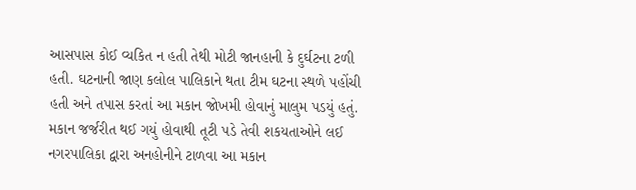આસપાસ કોઈ વ્યકિત ન હતી તેથી મોટી જાનહાની કે દુર્ઘટના ટળી હતી. ઘટનાની જાણ કલોલ પાલિકાને થતા ટીમ ઘટના સ્થળે પહોંચી હતી અને તપાસ કરતાં આ મકાન જોખમી હોવાનું માલુમ પડયું હતું. મકાન જર્જરીત થઈ ગયું હોવાથી તૂટી પડે તેવી શકયતાઓને લઈ નગરપાલિકા દ્વારા અનહોનીને ટાળવા આ મકાન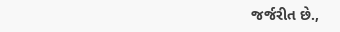જર્જરીત છે.,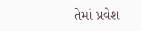તેમાં પ્રવેશ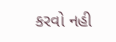કરવો નહી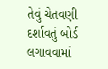તેવું ચેતવણી દર્શાવતું બોર્ડ લગાવવામાં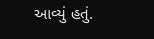આવ્યું હતું.